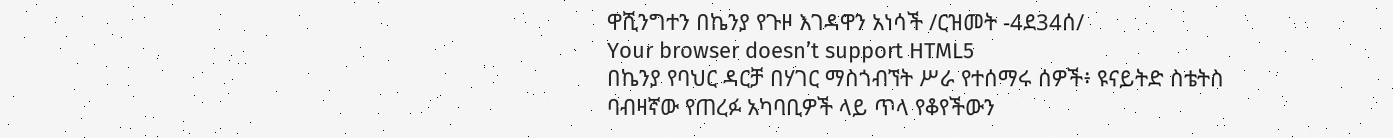ዋሺንግተን በኬንያ የጉዞ እገዳዋን አነሳች /ርዝመት -4ደ34ሰ/
Your browser doesn’t support HTML5
በኬንያ የባህር ዳርቻ በሃገር ማስጎብኘት ሥራ የተሰማሩ ሰዎች፥ ዩናይትድ ስቴትስ ባብዛኛው የጠረፉ አካባቢዎች ላይ ጥላ የቆየችውን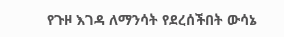የጉዞ እገዳ ለማንሳት የደረሰችበት ውሳኔ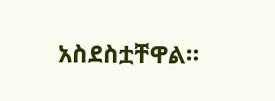አስደስቷቸዋል።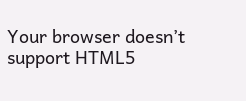Your browser doesn’t support HTML5